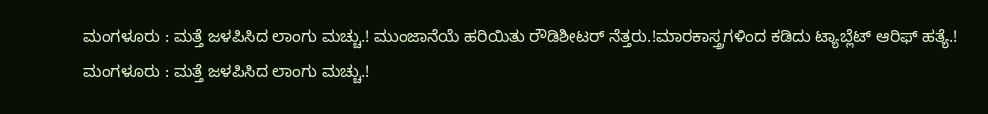ಮಂಗಳೂರು : ಮತ್ತೆ ಜಳಪಿಸಿದ ಲಾಂಗು ಮಚ್ಚು.! ಮುಂಜಾನೆಯೆ ಹರಿಯಿತು ರೌಡಿಶೀಟರ್ ನೆತ್ತರು.!ಮಾರಕಾಸ್ತ್ರಗಳಿಂದ ಕಡಿದು ಟ್ಯಾಬ್ಲೆಟ್ ಆರಿಫ್ ಹತ್ಯೆ.!
ಮಂಗಳೂರು : ಮತ್ತೆ ಜಳಪಿಸಿದ ಲಾಂಗು ಮಚ್ಚು.!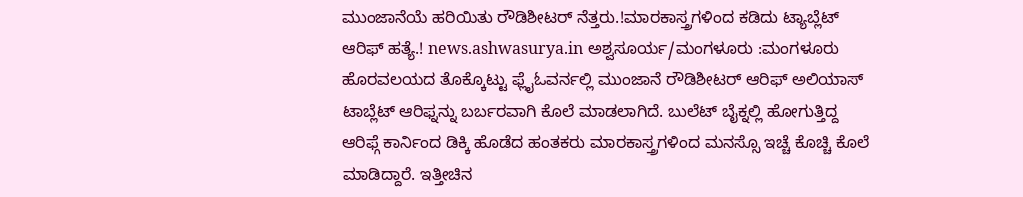ಮುಂಜಾನೆಯೆ ಹರಿಯಿತು ರೌಡಿಶೀಟರ್ ನೆತ್ತರು.!ಮಾರಕಾಸ್ತ್ರಗಳಿಂದ ಕಡಿದು ಟ್ಯಾಬ್ಲೆಟ್ ಆರಿಫ್ ಹತ್ಯೆ.! news.ashwasurya.in ಅಶ್ವಸೂರ್ಯ/ಮಂಗಳೂರು :ಮಂಗಳೂರು ಹೊರವಲಯದ ತೊಕ್ಕೊಟ್ಟು ಫ್ಲೈಓವರ್ನಲ್ಲಿ ಮುಂಜಾನೆ ರೌಡಿಶೀಟರ್ ಆರಿಫ್ ಅಲಿಯಾಸ್ ಟಾಬ್ಲೆಟ್ ಆರಿಫ್ನನ್ನು ಬರ್ಬರವಾಗಿ ಕೊಲೆ ಮಾಡಲಾಗಿದೆ. ಬುಲೆಟ್ ಬೈಕ್ನಲ್ಲಿ ಹೋಗುತ್ತಿದ್ದ ಆರಿಫ್ಗೆ ಕಾರ್ನಿಂದ ಡಿಕ್ಕಿ ಹೊಡೆದ ಹಂತಕರು ಮಾರಕಾಸ್ತ್ರಗಳಿಂದ ಮನಸ್ಸೊ ಇಚ್ಚೆ ಕೊಚ್ಚಿ ಕೊಲೆ ಮಾಡಿದ್ದಾರೆ. ಇತ್ತೀಚಿನ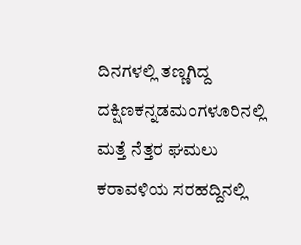ದಿನಗಳಲ್ಲಿ ತಣ್ಣಗಿದ್ದ ದಕ್ಷಿಣಕನ್ನಡಮಂಗಳೂರಿನಲ್ಲಿ ಮತ್ತೆ ನೆತ್ತರ ಘಮಲು ಕರಾವಳಿಯ ಸರಹದ್ದಿನಲ್ಲಿ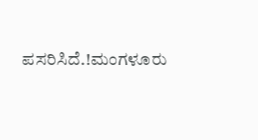ಪಸರಿಸಿದೆ.!ಮಂಗಳೂರು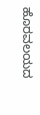ಹೊರವಲಯದ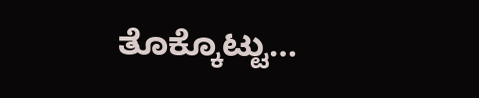ತೊಕ್ಕೊಟ್ಟು…